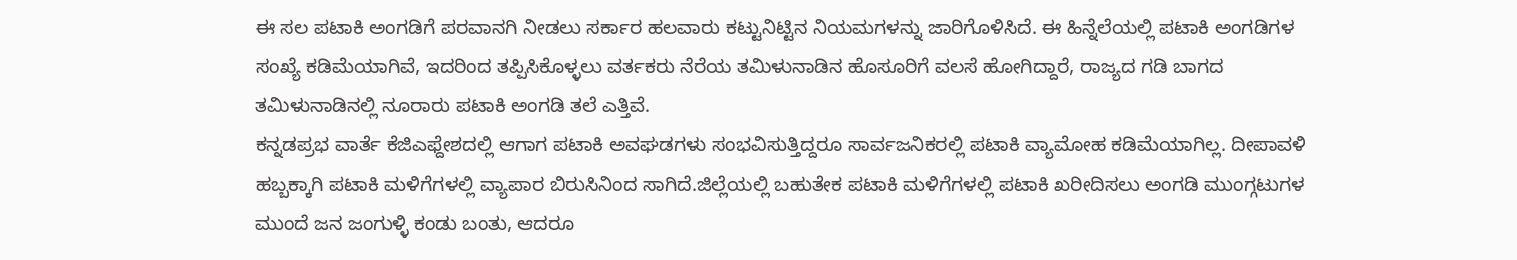ಈ ಸಲ ಪಟಾಕಿ ಅಂಗಡಿಗೆ ಪರವಾನಗಿ ನೀಡಲು ಸರ್ಕಾರ ಹಲವಾರು ಕಟ್ಟುನಿಟ್ಟಿನ ನಿಯಮಗಳನ್ನು ಜಾರಿಗೊಳಿಸಿದೆ. ಈ ಹಿನ್ನೆಲೆಯಲ್ಲಿ ಪಟಾಕಿ ಅಂಗಡಿಗಳ ಸಂಖ್ಯೆ ಕಡಿಮೆಯಾಗಿವೆ, ಇದರಿಂದ ತಪ್ಪಿಸಿಕೊಳ್ಳಲು ವರ್ತಕರು ನೆರೆಯ ತಮಿಳುನಾಡಿನ ಹೊಸೂರಿಗೆ ವಲಸೆ ಹೋಗಿದ್ದಾರೆ, ರಾಜ್ಯದ ಗಡಿ ಬಾಗದ ತಮಿಳುನಾಡಿನಲ್ಲಿ ನೂರಾರು ಪಟಾಕಿ ಅಂಗಡಿ ತಲೆ ಎತ್ತಿವೆ.
ಕನ್ನಡಪ್ರಭ ವಾರ್ತೆ ಕೆಜಿಎಫ್ದೇಶದಲ್ಲಿ ಆಗಾಗ ಪಟಾಕಿ ಅವಘಡಗಳು ಸಂಭವಿಸುತ್ತಿದ್ದರೂ ಸಾರ್ವಜನಿಕರಲ್ಲಿ ಪಟಾಕಿ ವ್ಯಾಮೋಹ ಕಡಿಮೆಯಾಗಿಲ್ಲ. ದೀಪಾವಳಿ ಹಬ್ಬಕ್ಕಾಗಿ ಪಟಾಕಿ ಮಳಿಗೆಗಳಲ್ಲಿ ವ್ಯಾಪಾರ ಬಿರುಸಿನಿಂದ ಸಾಗಿದೆ.ಜಿಲ್ಲೆಯಲ್ಲಿ ಬಹುತೇಕ ಪಟಾಕಿ ಮಳಿಗೆಗಳಲ್ಲಿ ಪಟಾಕಿ ಖರೀದಿಸಲು ಅಂಗಡಿ ಮುಂಗ್ಗಟುಗಳ ಮುಂದೆ ಜನ ಜಂಗುಳ್ಳಿ ಕಂಡು ಬಂತು, ಆದರೂ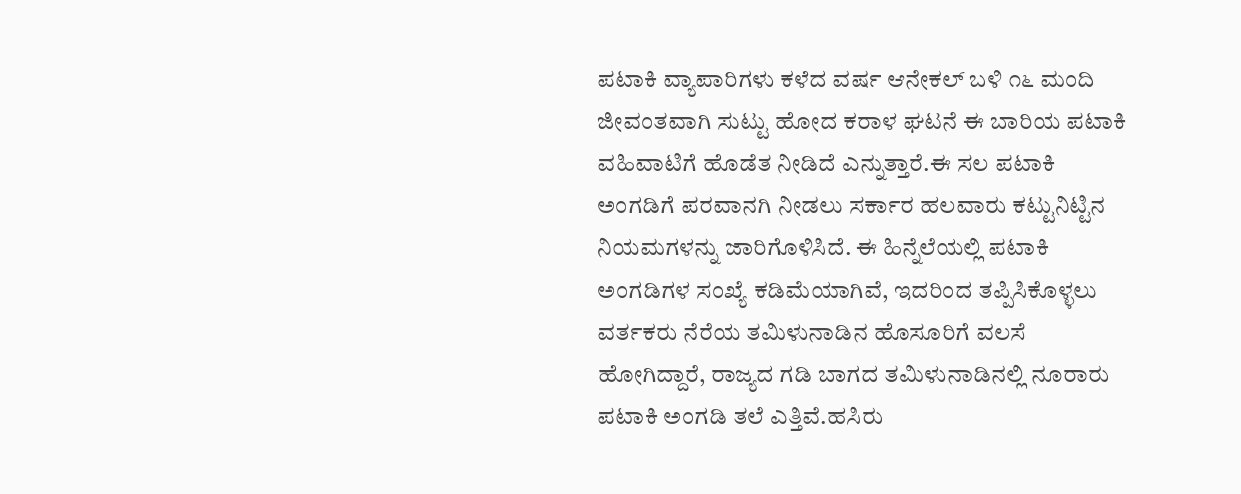ಪಟಾಕಿ ವ್ಯಾಪಾರಿಗಳು ಕಳೆದ ವರ್ಷ ಆನೇಕಲ್ ಬಳಿ ೧೬ ಮಂದಿ ಜೀವಂತವಾಗಿ ಸುಟ್ಟು ಹೋದ ಕರಾಳ ಘಟನೆ ಈ ಬಾರಿಯ ಪಟಾಕಿ ವಹಿವಾಟಿಗೆ ಹೊಡೆತ ನೀಡಿದೆ ಎನ್ನುತ್ತಾರೆ.ಈ ಸಲ ಪಟಾಕಿ ಅಂಗಡಿಗೆ ಪರವಾನಗಿ ನೀಡಲು ಸರ್ಕಾರ ಹಲವಾರು ಕಟ್ಟುನಿಟ್ಟಿನ ನಿಯಮಗಳನ್ನು ಜಾರಿಗೊಳಿಸಿದೆ. ಈ ಹಿನ್ನೆಲೆಯಲ್ಲಿ ಪಟಾಕಿ ಅಂಗಡಿಗಳ ಸಂಖ್ಯೆ ಕಡಿಮೆಯಾಗಿವೆ, ಇದರಿಂದ ತಪ್ಪಿಸಿಕೊಳ್ಳಲು ವರ್ತಕರು ನೆರೆಯ ತಮಿಳುನಾಡಿನ ಹೊಸೂರಿಗೆ ವಲಸೆ ಹೋಗಿದ್ದಾರೆ, ರಾಜ್ಯದ ಗಡಿ ಬಾಗದ ತಮಿಳುನಾಡಿನಲ್ಲಿ ನೂರಾರು ಪಟಾಕಿ ಅಂಗಡಿ ತಲೆ ಎತ್ತಿವೆ.ಹಸಿರು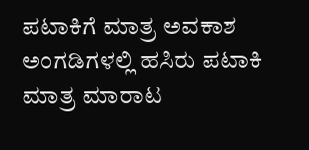ಪಟಾಕಿಗೆ ಮಾತ್ರ ಅವಕಾಶ
ಅಂಗಡಿಗಳಲ್ಲಿ ಹಸಿರು ಪಟಾಕಿ ಮಾತ್ರ ಮಾರಾಟ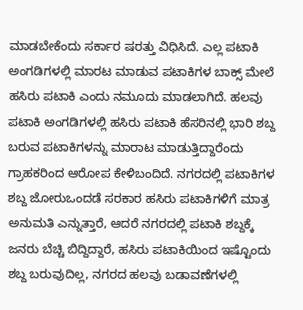ಮಾಡಬೇಕೆಂದು ಸರ್ಕಾರ ಷರತ್ತು ವಿಧಿಸಿದೆ. ಎಲ್ಲ ಪಟಾಕಿ ಅಂಗಡಿಗಳಲ್ಲಿ ಮಾರಟ ಮಾಡುವ ಪಟಾಕಿಗಳ ಬಾಕ್ಸ್ ಮೇಲೆ ಹಸಿರು ಪಟಾಕಿ ಎಂದು ನಮೂದು ಮಾಡಲಾಗಿದೆ. ಹಲವು ಪಟಾಕಿ ಅಂಗಡಿಗಳಲ್ಲಿ ಹಸಿರು ಪಟಾಕಿ ಹೆಸರಿನಲ್ಲಿ ಭಾರಿ ಶಬ್ದ ಬರುವ ಪಟಾಕಿಗಳನ್ನು ಮಾರಾಟ ಮಾಡುತ್ತಿದ್ದಾರೆಂದು ಗ್ರಾಹಕರಿಂದ ಆರೋಪ ಕೇಳಿಬಂದಿದೆ. ನಗರದಲ್ಲಿ ಪಟಾಕಿಗಳ ಶಬ್ದ ಜೋರುಒಂದಡೆ ಸರಕಾರ ಹಸಿರು ಪಟಾಕಿಗಳಿಗೆ ಮಾತ್ರ ಅನುಮತಿ ಎನ್ನುತ್ತಾರೆ, ಆದರೆ ನಗರದಲ್ಲಿ ಪಟಾಕಿ ಶಬ್ದಕ್ಕೆ ಜನರು ಬೆಚ್ಚಿ ಬಿದ್ದಿದ್ದಾರೆ, ಹಸಿರು ಪಟಾಕಿಯಿಂದ ಇಷ್ಟೊಂದು ಶಬ್ದ ಬರುವುದಿಲ್ಲ, ನಗರದ ಹಲವು ಬಡಾವಣೆಗಳಲ್ಲಿ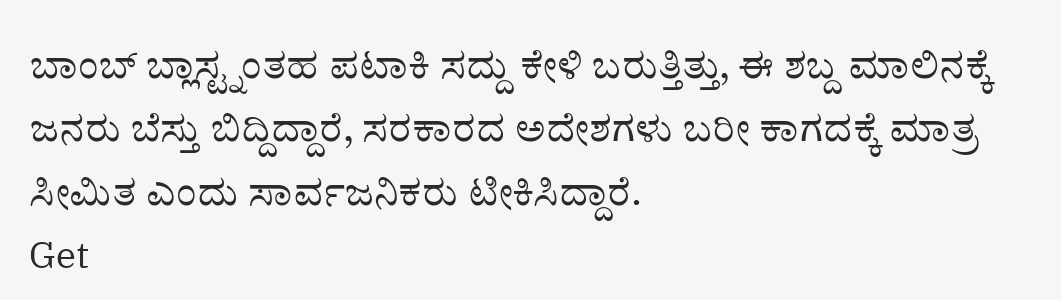ಬಾಂಬ್ ಬ್ಲಾಸ್ಟ್ನಂತಹ ಪಟಾಕಿ ಸದ್ದು ಕೇಳಿ ಬರುತ್ತಿತ್ತು, ಈ ಶಬ್ದ ಮಾಲಿನಕ್ಕೆ ಜನರು ಬೆಸ್ತು ಬಿದ್ದಿದ್ದಾರೆ, ಸರಕಾರದ ಅದೇಶಗಳು ಬರೀ ಕಾಗದಕ್ಕೆ ಮಾತ್ರ ಸೀಮಿತ ಎಂದು ಸಾರ್ವಜನಿಕರು ಟೀಕಿಸಿದ್ದಾರೆ.
Get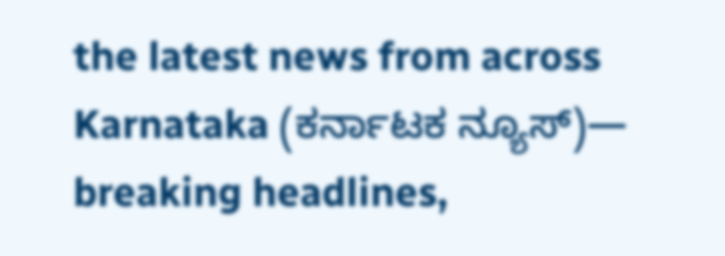the latest news from across Karnataka (ಕರ್ನಾಟಕ ನ್ಯೂಸ್)— breaking headlines,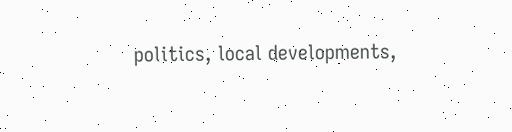politics, local developments,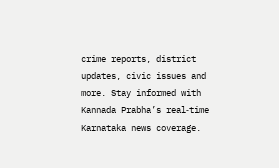crime reports, district updates, civic issues and more. Stay informed with Kannada Prabha’s real‑time Karnataka news coverage.